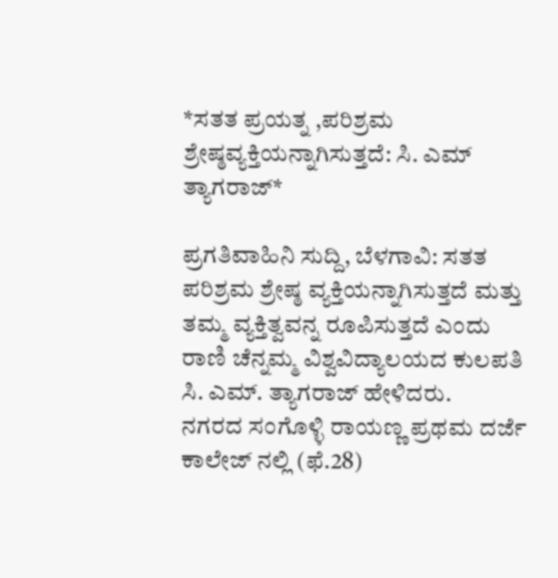*ಸತತ ಪ್ರಯತ್ನ ,ಪರಿಶ್ರಮ ಶ್ರೇಷ್ಠವ್ಯಕ್ತಿಯನ್ನಾಗಿಸುತ್ತದೆ: ಸಿ. ಎಮ್ ತ್ಯಾಗರಾಜ್*

ಪ್ರಗತಿವಾಹಿನಿ ಸುದ್ದಿ, ಬೆಳಗಾವಿ: ಸತತ ಪರಿಶ್ರಮ ಶ್ರೇಷ್ಠ ವ್ಯಕ್ತಿಯನ್ನಾಗಿಸುತ್ತದೆ ಮತ್ತು ತಮ್ಮ ವ್ಯಕ್ತಿತ್ವವನ್ನ ರೂಪಿಸುತ್ತದೆ ಎಂದು ರಾಣಿ ಚೆನ್ನಮ್ಮ ವಿಶ್ವವಿದ್ಯಾಲಯದ ಕುಲಪತಿ ಸಿ. ಎಮ್. ತ್ಯಾಗರಾಜ್ ಹೇಳಿದರು.
ನಗರದ ಸಂಗೊಳ್ಳಿ ರಾಯಣ್ಣ ಪ್ರಥಮ ದರ್ಜೆ ಕಾಲೇಜ್ ನಲ್ಲಿ (ಫೆ.28)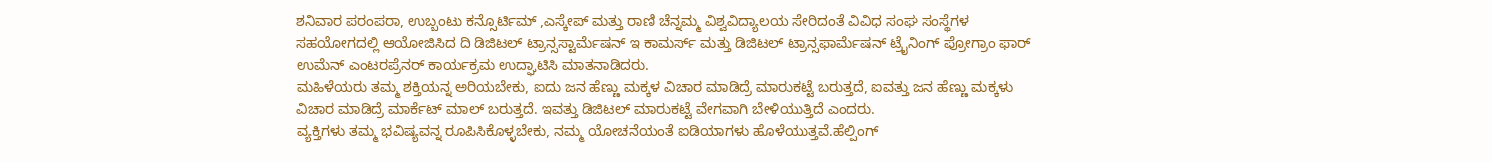ಶನಿವಾರ ಪರಂಪರಾ, ಉಬ್ಬಂಟು ಕನ್ಸೊರ್ಟಿಮ್ ,ಎಸ್ಕೇಪ್ ಮತ್ತು ರಾಣಿ ಚೆನ್ನಮ್ಮ ವಿಶ್ವವಿದ್ಯಾಲಯ ಸೇರಿದಂತೆ ವಿವಿಧ ಸಂಘ ಸಂಸ್ಥೆಗಳ ಸಹಯೋಗದಲ್ಲಿ ಆಯೋಜಿಸಿದ ದಿ ಡಿಜಿಟಲ್ ಟ್ರಾನ್ಸಸ್ಟಾರ್ಮೆಷನ್ ಇ ಕಾಮರ್ಸ್ ಮತ್ತು ಡಿಜಿಟಲ್ ಟ್ರಾನ್ಸಫಾರ್ಮೆಷನ್ ಟ್ರೈನಿಂಗ್ ಪ್ರೋಗ್ರಾಂ ಫಾರ್ ಉಮೆನ್ ಎಂಟರಪ್ರೆನರ್ ಕಾರ್ಯಕ್ರಮ ಉದ್ಘಾಟಿಸಿ ಮಾತನಾಡಿದರು.
ಮಹಿಳೆಯರು ತಮ್ಮ ಶಕ್ತಿಯನ್ನ ಅರಿಯಬೇಕು, ಐದು ಜನ ಹೆಣ್ಣು ಮಕ್ಕಳ ವಿಚಾರ ಮಾಡಿದ್ರೆ ಮಾರುಕಟ್ಟೆ ಬರುತ್ತದೆ, ಐವತ್ತು ಜನ ಹೆಣ್ಣು ಮಕ್ಕಳು ವಿಚಾರ ಮಾಡಿದ್ರೆ ಮಾರ್ಕೆಟ್ ಮಾಲ್ ಬರುತ್ತದೆ. ಇವತ್ತು ಡಿಜಿಟಲ್ ಮಾರುಕಟ್ಟೆ ವೇಗವಾಗಿ ಬೇಳಿಯುತ್ತಿದೆ ಎಂದರು.
ವ್ಯಕ್ತಿಗಳು ತಮ್ಮ ಭವಿಷ್ಯವನ್ನ ರೂಪಿಸಿಕೊಳ್ಳಬೇಕು, ನಮ್ಮ ಯೋಚನೆಯಂತೆ ಐಡಿಯಾಗಳು ಹೊಳೆಯುತ್ತವೆ.ಹೆಲ್ಪಿಂಗ್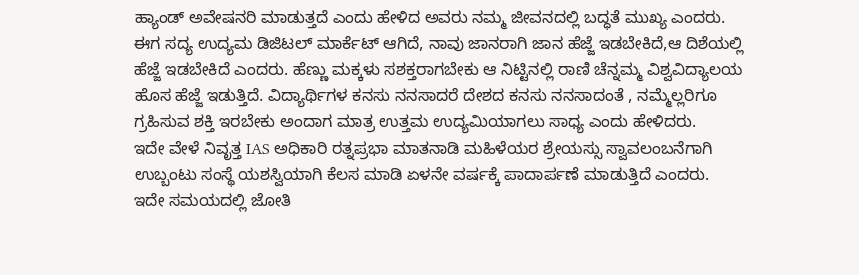ಹ್ಯಾಂಡ್ ಅವೇಷನರಿ ಮಾಡುತ್ತದೆ ಎಂದು ಹೇಳಿದ ಅವರು ನಮ್ಮ ಜೀವನದಲ್ಲಿ ಬದ್ಧತೆ ಮುಖ್ಯ ಎಂದರು.
ಈಗ ಸದ್ಯ ಉದ್ಯಮ ಡಿಜಿಟಲ್ ಮಾರ್ಕೆಟ್ ಆಗಿದೆ, ನಾವು ಜಾನರಾಗಿ ಜಾನ ಹೆಜ್ಜೆ ಇಡಬೇಕಿದೆ,ಆ ದಿಶೆಯಲ್ಲಿ ಹೆಜ್ಜೆ ಇಡಬೇಕಿದೆ ಎಂದರು. ಹೆಣ್ಣು ಮಕ್ಕಳು ಸಶಕ್ತರಾಗಬೇಕು ಆ ನಿಟ್ಟಿನಲ್ಲಿ ರಾಣಿ ಚೆನ್ನಮ್ಮ ವಿಶ್ವವಿದ್ಯಾಲಯ ಹೊಸ ಹೆಜ್ಜೆ ಇಡುತ್ತಿದೆ. ವಿದ್ಯಾರ್ಥಿಗಳ ಕನಸು ನನಸಾದರೆ ದೇಶದ ಕನಸು ನನಸಾದಂತೆ , ನಮ್ಮೆಲ್ಲರಿಗೂ ಗ್ರಹಿಸುವ ಶಕ್ತಿ ಇರಬೇಕು ಅಂದಾಗ ಮಾತ್ರ ಉತ್ತಮ ಉದ್ಯಮಿಯಾಗಲು ಸಾಧ್ಯ ಎಂದು ಹೇಳಿದರು.
ಇದೇ ವೇಳೆ ನಿವೃತ್ತ IAS ಅಧಿಕಾರಿ ರತ್ನಪ್ರಭಾ ಮಾತನಾಡಿ ಮಹಿಳೆಯರ ಶ್ರೇಯಸ್ಸು ಸ್ವಾವಲಂಬನೆಗಾಗಿ ಉಬ್ಬಂಟು ಸಂಸ್ಥೆ ಯಶಸ್ವಿಯಾಗಿ ಕೆಲಸ ಮಾಡಿ ಏಳನೇ ವರ್ಷಕ್ಕೆ ಪಾದಾರ್ಪಣೆ ಮಾಡುತ್ತಿದೆ ಎಂದರು.
ಇದೇ ಸಮಯದಲ್ಲಿ ಜೋತಿ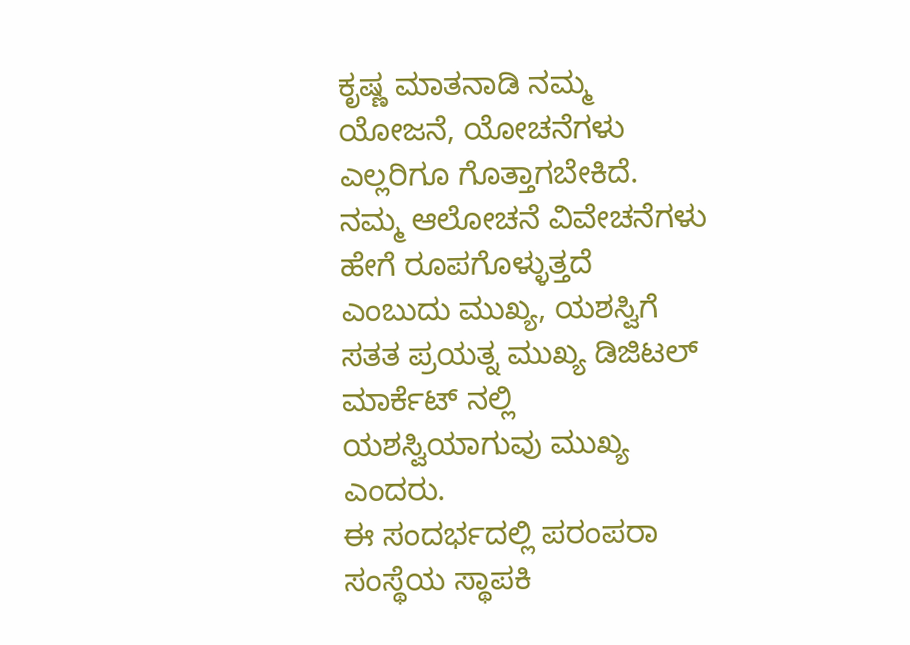ಕೃಷ್ಣ ಮಾತನಾಡಿ ನಮ್ಮ ಯೋಜನೆ, ಯೋಚನೆಗಳು ಎಲ್ಲರಿಗೂ ಗೊತ್ತಾಗಬೇಕಿದೆ. ನಮ್ಮ ಆಲೋಚನೆ ವಿವೇಚನೆಗಳು ಹೇಗೆ ರೂಪಗೊಳ್ಳುತ್ತದೆ ಎಂಬುದು ಮುಖ್ಯ, ಯಶಸ್ವಿಗೆ ಸತತ ಪ್ರಯತ್ನ ಮುಖ್ಯ ಡಿಜಿಟಲ್ ಮಾರ್ಕೆಟ್ ನಲ್ಲಿ ಯಶಸ್ವಿಯಾಗುವು ಮುಖ್ಯ ಎಂದರು.
ಈ ಸಂದರ್ಭದಲ್ಲಿ ಪರಂಪರಾ ಸಂಸ್ಥೆಯ ಸ್ಥಾಪಕಿ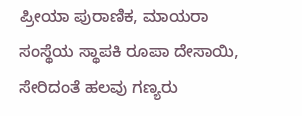ಪ್ರೀಯಾ ಪುರಾಣಿಕ, ಮಾಯರಾ ಸಂಸ್ಥೆಯ ಸ್ಥಾಪಕಿ ರೂಪಾ ದೇಸಾಯಿ, ಸೇರಿದಂತೆ ಹಲವು ಗಣ್ಯರು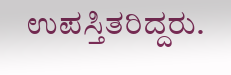ಉಪಸ್ತಿತರಿದ್ದರು.